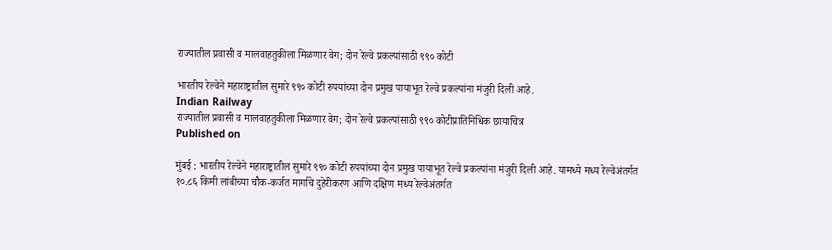राज्यातील प्रवासी व मालवाहतुकीला मिळणार वेग; दोन रेल्वे प्रकल्पांसाठी ९९० कोटी

भारतीय रेल्वेने महाराष्ट्रातील सुमारे ९९० कोटी रुपयांच्या दोन प्रमुख पायाभूत रेल्वे प्रकल्पांना मंजुरी दिली आहे.
Indian Railway
राज्यातील प्रवासी व मालवाहतुकीला मिळणार वेग; दोन रेल्वे प्रकल्पांसाठी ९९० कोटीप्रातिनिधिक छायाचित्र
Published on

मुंबई : भारतीय रेल्वेने महाराष्ट्रातील सुमारे ९९० कोटी रुपयांच्या दोन प्रमुख पायाभूत रेल्वे प्रकल्पांना मंजुरी दिली आहे. यामध्ये मध्य रेल्वेअंतर्गत १०.८६ किमी लांबीच्या चौक-कर्जत मार्गाचे दुहेरीकरण आणि दक्षिण मध्य रेल्वेअंतर्गत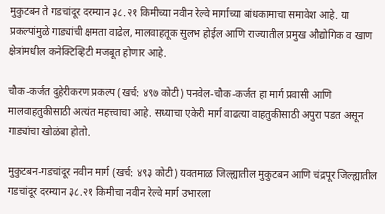मुकुटबन ते गडचांदूर दरम्यान ३८.२१ किमीच्या नवीन रेल्वे मार्गाच्या बांधकामाचा समावेश आहे. या प्रकल्पांमुळे गाड्यांची क्षमता वाढेल, मालवाहतूक सुलभ होईल आणि राज्यातील प्रमुख औद्योगिक व खाण क्षेत्रांमधील कनेक्टिव्हिटी मजबूत होणार आहे.

चौक-कर्जत दुहेरीकरण प्रकल्प (खर्च: ४९७ कोटी) पनवेल-चौक-कर्जत हा मार्ग प्रवासी आणि मालवाहतुकीसाठी अत्यंत महत्त्वाचा आहे. सध्याचा एकेरी मार्ग वाढत्या वाहतुकीसाठी अपुरा पडत असून गाड्यांचा खोळंबा होतो.

मुकुटबन-गडचांदूर नवीन मार्ग (खर्च: ४९३ कोटी) यवतमाळ जिल्ह्यातील मुकुटबन आणि चंद्रपूर जिल्ह्यातील गडचांदूर दरम्यान ३८.२१ किमीचा नवीन रेल्वे मार्ग उभारला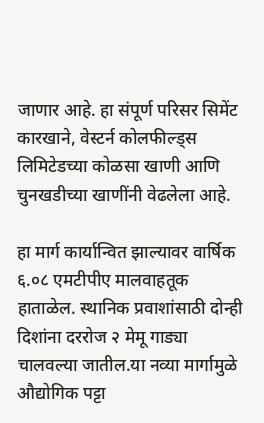जाणार आहे. हा संपूर्ण परिसर सिमेंट कारखाने, वेस्टर्न कोलफील्ड्स लिमिटेडच्या कोळसा खाणी आणि चुनखडीच्या खाणींनी वेढलेला आहे.

हा मार्ग कार्यान्वित झाल्यावर वार्षिक ६.०८ एमटीपीए मालवाहतूक हाताळेल. स्थानिक प्रवाशांसाठी दोन्ही दिशांना दररोज २ मेमू गाड्या चालवल्या जातील.या नव्या मार्गामुळे औद्योगिक पट्टा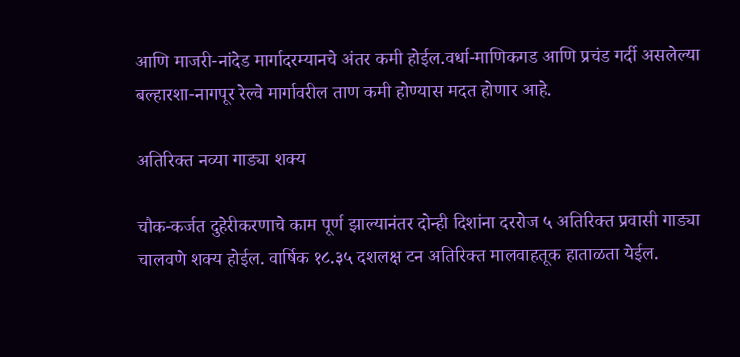आणि माजरी-नांदेड मार्गादरम्यानचे अंतर कमी होईल.वर्धा-माणिकगड आणि प्रचंड गर्दी असलेल्या बल्हारशा-नागपूर रेल्वे मार्गावरील ताण कमी होण्यास मदत होणार आहे.

अतिरिक्त नव्या गाड्या शक्य

चौक-कर्जत दुहेरीकरणाचे काम पूर्ण झाल्यानंतर दोन्ही दिशांना दररोज ५ अतिरिक्त प्रवासी गाड्या चालवणे शक्य होईल. वार्षिक १८.३५ दशलक्ष टन अतिरिक्त मालवाहतूक हाताळता येईल.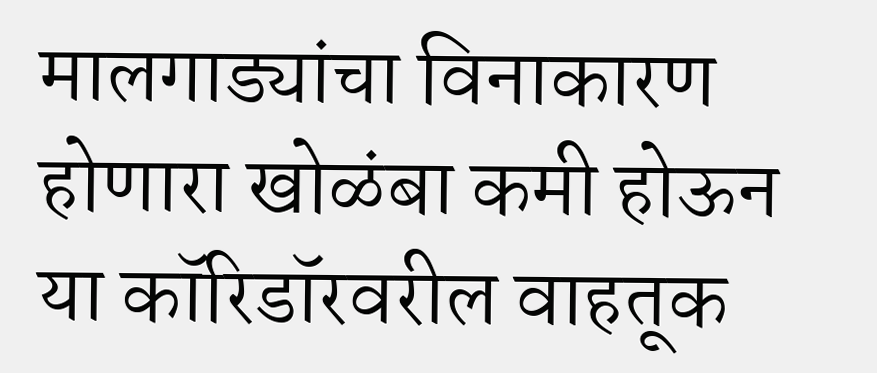मालगाड्यांचा विनाकारण होणारा खोळंबा कमी होऊन या कॉरिडॉरवरील वाहतूक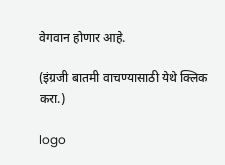वेगवान होणार आहे.

(इंग्रजी बातमी वाचण्यासाठी येथे क्लिक करा.)

logo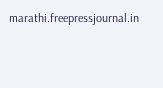marathi.freepressjournal.in